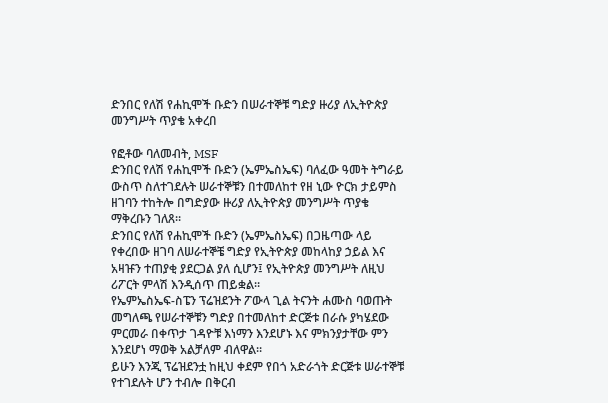ድንበር የለሽ የሐኪሞች ቡድን በሠራተኞቹ ግድያ ዙሪያ ለኢትዮጵያ መንግሥት ጥያቄ አቀረበ

የፎቶው ባለመብት, MSF
ድንበር የለሽ የሐኪሞች ቡድን (ኤምኤስኤፍ) ባለፈው ዓመት ትግራይ ውስጥ ስለተገደሉት ሠራተኞቹን በተመለከተ የዘ ኒው ዮርክ ታይምስ ዘገባን ተከትሎ በግድያው ዙሪያ ለኢትዮጵያ መንግሥት ጥያቄ ማቅረቡን ገለጸ።
ድንበር የለሽ የሐኪሞች ቡድን (ኤምኤስኤፍ) በጋዜጣው ላይ የቀረበው ዘገባ ለሠራተኞቼ ግድያ የኢትዮጵያ መከላከያ ኃይል እና አዛዡን ተጠያቂ ያደርጋል ያለ ሲሆን፤ የኢትዮጵያ መንግሥት ለዚህ ሪፖርት ምላሽ እንዲሰጥ ጠይቋል።
የኤምኤስኤፍ-ስፔን ፕሬዝደንት ፖውላ ጊል ትናንት ሐሙስ ባወጡት መግለጫ የሠራተኞቹን ግድያ በተመለከተ ድርጅቱ በራሱ ያካሄደው ምርመራ በቀጥታ ገዳዮቹ እነማን እንደሆኑ እና ምክንያታቸው ምን እንደሆነ ማወቅ አልቻለም ብለዋል።
ይሁን እንጂ ፕሬዝደንቷ ከዚህ ቀደም የበጎ አድራጎት ድርጅቱ ሠራተኞቹ የተገደሉት ሆን ተብሎ በቅርብ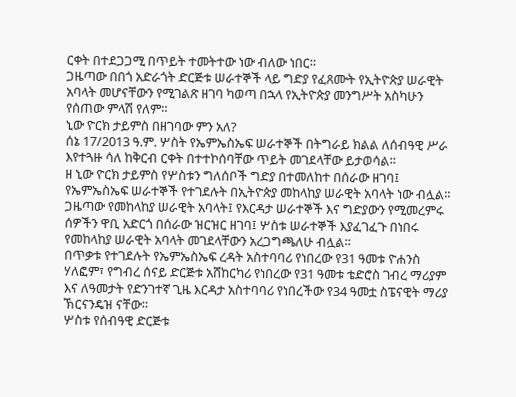ርቀት በተደጋጋሚ በጥይት ተመትተው ነው ብለው ነበር።
ጋዜጣው በበጎ አድራጎት ድርጅቱ ሠራተኞች ላይ ግድያ የፈጸሙት የኢትዮጵያ ሠራዊት አባላት መሆናቸውን የሚገልጽ ዘገባ ካወጣ በኋላ የኢትዮጵያ መንግሥት አስካሁን የሰጠው ምላሽ የለም።
ኒው ዮርክ ታይምስ በዘገባው ምን አለ?
ሰኔ 17/2013 ዓ.ም. ሦስት የኤምኤስኤፍ ሠራተኞች በትግራይ ክልል ለሰብዓዊ ሥራ እየተጓዙ ሳለ ከቅርብ ርቀት በተተኮሰባቸው ጥይት መገደላቸው ይታወሳል።
ዘ ኒው ዮርክ ታይምስ የሦስቱን ግለሰቦች ግድያ በተመለከተ በሰራው ዘገባ፤ የኤምኤስኤፍ ሠራተኞች የተገደሉት በኢትዮጵያ መከላከያ ሠራዊት አባላት ነው ብሏል።
ጋዜጣው የመከላከያ ሠራዊት አባላት፤ የእርዳታ ሠራተኞች እና ግድያውን የሚመረምሩ ሰዎችን ዋቢ አድርጎ በሰራው ዝርዝር ዘገባ፤ ሦስቱ ሠራተኞች እያፈገፈጉ በነበሩ የመከላከያ ሠራዊት አባላት መገደላቸውን አረጋግጫለሁ ብሏል።
በጥቃቱ የተገደሉት የኤምኤስኤፍ ረዳት አስተባባሪ የነበረው የ31 ዓመቱ ዮሐንስ ሃለፎም፣ የግብረ ሰናይ ድርጅቱ አሸከርካሪ የነበረው የ31 ዓመቱ ቴድሮስ ገብረ ማሪያም እና ለዓመታት የድንገተኛ ጊዜ እርዳታ አስተባባሪ የነበረችው የ34 ዓመቷ ስፔናዊት ማሪያ ኽርናንዴዝ ናቸው።
ሦስቱ የሰብዓዊ ድርጅቱ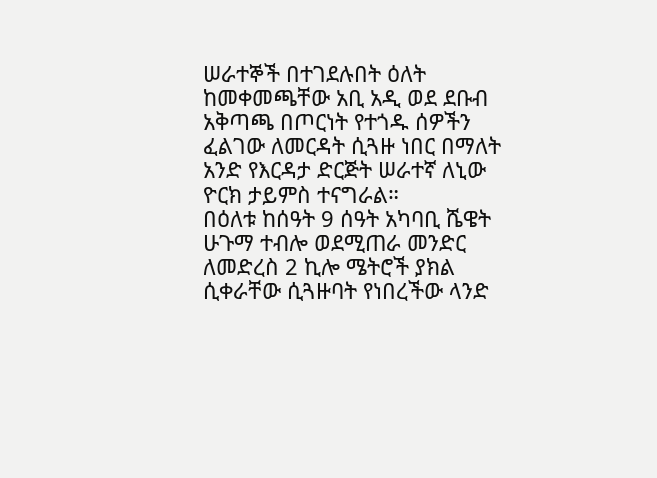ሠራተኞች በተገደሉበት ዕለት ከመቀመጫቸው አቢ አዲ ወደ ደቡብ አቅጣጫ በጦርነት የተጎዱ ሰዎችን ፈልገው ለመርዳት ሲጓዙ ነበር በማለት አንድ የእርዳታ ድርጅት ሠራተኛ ለኒው ዮርክ ታይምስ ተናግራል።
በዕለቱ ከሰዓት 9 ሰዓት አካባቢ ሼዌት ሁጉማ ተብሎ ወደሚጠራ መንድር ለመድረስ 2 ኪሎ ሜትሮች ያክል ሲቀራቸው ሲጓዙባት የነበረችው ላንድ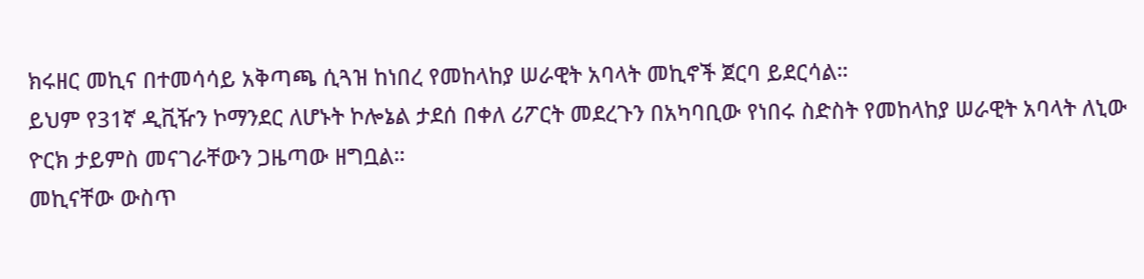ክሩዘር መኪና በተመሳሳይ አቅጣጫ ሲጓዝ ከነበረ የመከላከያ ሠራዊት አባላት መኪኖች ጀርባ ይደርሳል።
ይህም የ31ኛ ዲቪዥን ኮማንደር ለሆኑት ኮሎኔል ታደሰ በቀለ ሪፖርት መደረጉን በአካባቢው የነበሩ ስድስት የመከላከያ ሠራዊት አባላት ለኒው ዮርክ ታይምስ መናገራቸውን ጋዜጣው ዘግቧል።
መኪናቸው ውስጥ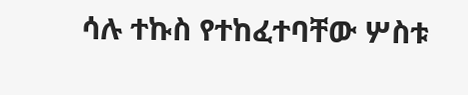ሳሉ ተኩስ የተከፈተባቸው ሦስቱ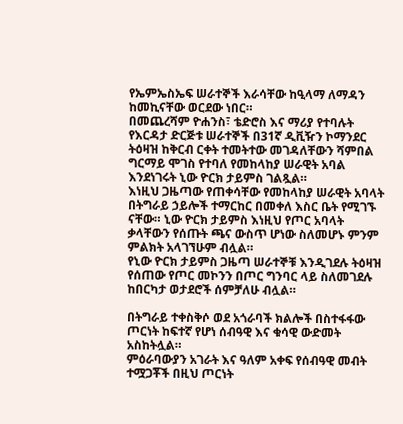የኤምኤስኤፍ ሠራተኞች እራሳቸው ከዒላማ ለማዳን ከመኪናቸው ወርደው ነበር።
በመጨረሻም ዮሐንስ፣ ቴድሮስ እና ማሪያ የተባሉት የእርዳታ ድርጅቱ ሠራተኞች በ31ኛ ዲቪዥን ኮማንደር ትዕዛዝ ከቅርብ ርቀት ተመትተው መገዳለቸውን ሻምበል ግርማይ ሞገስ የተባለ የመከላከያ ሠራዊት አባል እንደነገሩት ኒው ዮርክ ታይምስ ገልጿል።
እነዚህ ጋዜጣው የጠቀሳቸው የመከላከያ ሠራዊት አባላት በትግራይ ኃይሎች ተማርከር በመቀለ እስር ቤት የሚገኙ ናቸው። ኒው ዮርክ ታይምስ እነዚህ የጦር አባላት ቃላቸውን የሰጡት ጫና ውስጥ ሆነው ስለመሆኑ ምንም ምልክት አላገኘሁም ብሏል።
የኒው ዮርክ ታይምስ ጋዜጣ ሠራተኞቹ እንዲገደሉ ትዕዛዝ የሰጠው የጦር መኮንን በጦር ግንባር ላይ ስለመገደሉ ከበርካታ ወታደሮች ሰምቻለሁ ብሏል።

በትግራይ ተቀስቅሶ ወደ አጎራባች ክልሎች በስተፋፋው ጦርነት ከፍተኛ የሆነ ሰብዓዊ እና ቁሳዊ ውድመት አስከትሏል።
ምዕራባውያን አገራት እና ዓለም አቀፍ የሰብዓዊ መብት ተሟጋቾች በዚህ ጦርነት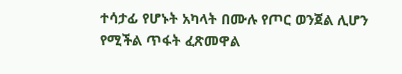ተሳታፊ የሆኑት አካላት በሙሉ የጦር ወንጀል ሊሆን የሚችል ጥፋት ፈጽመዋል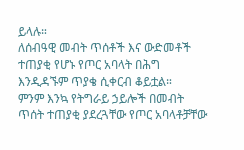ይላሉ።
ለሰብዓዊ መብት ጥሰቶች እና ውድመቶች ተጠያቂ የሆኑ የጦር አባላት በሕግ እንዲዳኙም ጥያቄ ሲቀርብ ቆይቷል።
ምንም እንኳ የትግራይ ኃይሎች በመብት ጥሰት ተጠያቂ ያደረጓቸው የጦር አባላቶቻቸው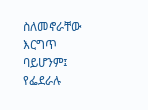ስለመኖራቸው እርግጥ ባይሆንም፤ የፌደራሉ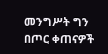መንግሥት ግን በጦር ቀጠናዎች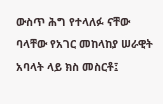ውስጥ ሕግ የተላለፉ ናቸው ባላቸው የአገር መከላከያ ሠራዊት አባላት ላይ ክስ መስርቶ፤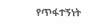የጥፋተኝነት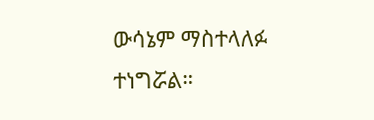ውሳኔም ማስተላለፉ ተነግሯል።